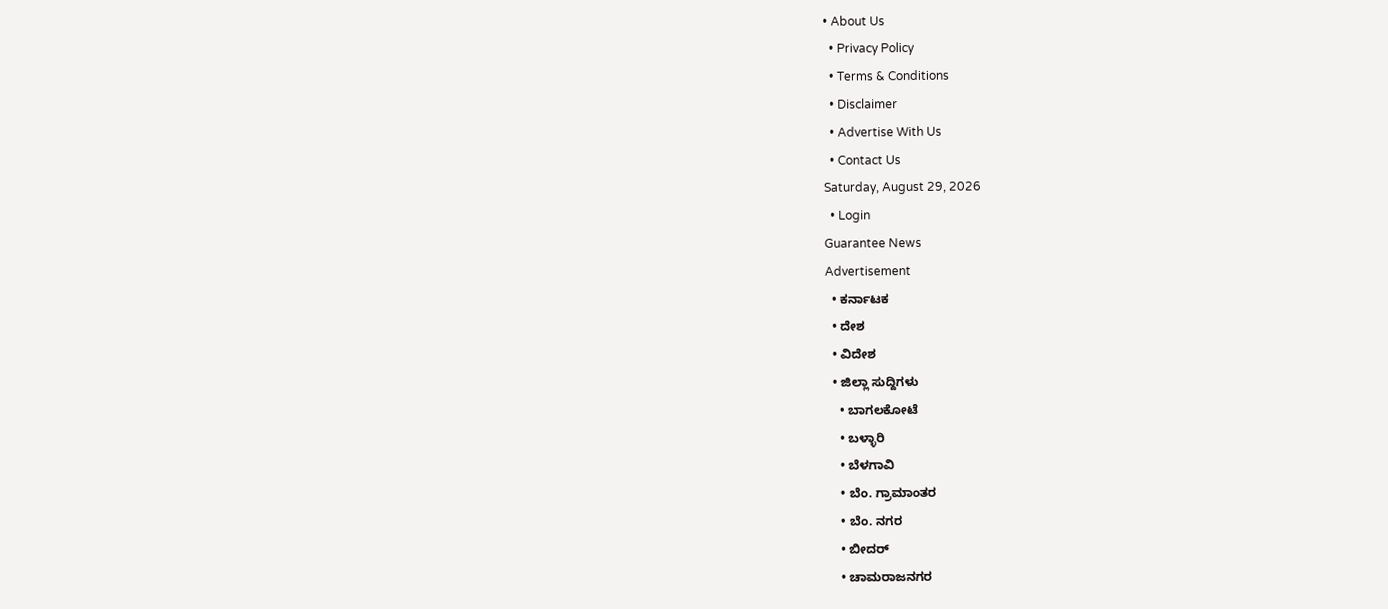• About Us
  • Privacy Policy
  • Terms & Conditions
  • Disclaimer
  • Advertise With Us
  • Contact Us
Saturday, August 29, 2026
  • Login
Guarantee News
Advertisement
  • ಕರ್ನಾಟಕ
  • ದೇಶ
  • ವಿದೇಶ
  • ಜಿಲ್ಲಾ ಸುದ್ದಿಗಳು
    • ಬಾಗಲಕೋಟೆ
    • ಬಳ್ಳಾರಿ
    • ಬೆಳಗಾವಿ
    • ಬೆಂ. ಗ್ರಾಮಾಂತರ
    • ಬೆಂ. ನಗರ
    • ಬೀದರ್
    • ಚಾಮರಾಜನಗರ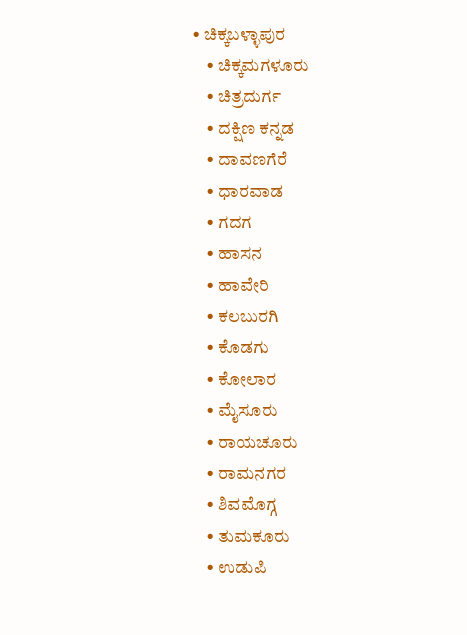• ಚಿಕ್ಕಬಳ್ಳಾಪುರ
    • ಚಿಕ್ಕಮಗಳೂರು
    • ಚಿತ್ರದುರ್ಗ
    • ದಕ್ಷಿಣ ಕನ್ನಡ
    • ದಾವಣಗೆರೆ
    • ಧಾರವಾಡ
    • ಗದಗ
    • ಹಾಸನ
    • ಹಾವೇರಿ
    • ಕಲಬುರಗಿ
    • ಕೊಡಗು
    • ಕೋಲಾರ
    • ಮೈಸೂರು
    • ರಾಯಚೂರು
    • ರಾಮನಗರ
    • ಶಿವಮೊಗ್ಗ
    • ತುಮಕೂರು
    • ಉಡುಪಿ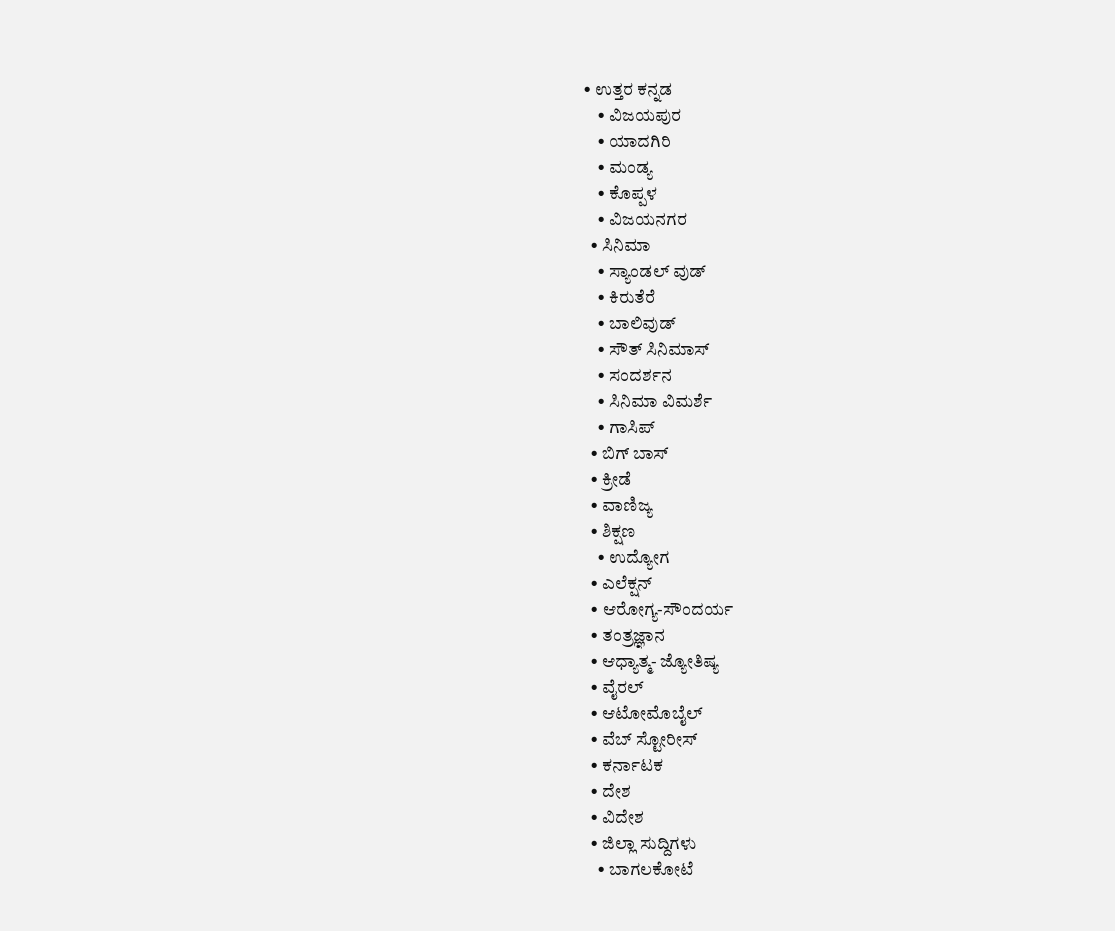• ಉತ್ತರ ಕನ್ನಡ
    • ವಿಜಯಪುರ
    • ಯಾದಗಿರಿ
    • ಮಂಡ್ಯ
    • ಕೊಪ್ಪಳ
    • ವಿಜಯನಗರ
  • ಸಿನಿಮಾ
    • ಸ್ಯಾಂಡಲ್ ವುಡ್
    • ಕಿರುತೆರೆ
    • ಬಾಲಿವುಡ್
    • ಸೌತ್ ಸಿನಿಮಾಸ್
    • ಸಂದರ್ಶನ
    • ಸಿನಿಮಾ ವಿಮರ್ಶೆ
    • ಗಾಸಿಪ್
  • ಬಿಗ್ ಬಾಸ್
  • ಕ್ರೀಡೆ
  • ವಾಣಿಜ್ಯ
  • ಶಿಕ್ಷಣ
    • ಉದ್ಯೋಗ
  • ಎಲೆಕ್ಷನ್
  • ಆರೋಗ್ಯ-ಸೌಂದರ್ಯ
  • ತಂತ್ರಜ್ಞಾನ
  • ಆಧ್ಯಾತ್ಮ- ಜ್ಯೋತಿಷ್ಯ
  • ವೈರಲ್
  • ಆಟೋಮೊಬೈಲ್
  • ವೆಬ್ ಸ್ಟೋರೀಸ್
  • ಕರ್ನಾಟಕ
  • ದೇಶ
  • ವಿದೇಶ
  • ಜಿಲ್ಲಾ ಸುದ್ದಿಗಳು
    • ಬಾಗಲಕೋಟೆ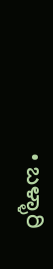• ಬಳ್ಳಾರಿ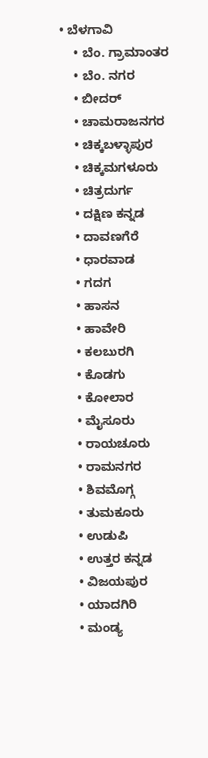• ಬೆಳಗಾವಿ
    • ಬೆಂ. ಗ್ರಾಮಾಂತರ
    • ಬೆಂ. ನಗರ
    • ಬೀದರ್
    • ಚಾಮರಾಜನಗರ
    • ಚಿಕ್ಕಬಳ್ಳಾಪುರ
    • ಚಿಕ್ಕಮಗಳೂರು
    • ಚಿತ್ರದುರ್ಗ
    • ದಕ್ಷಿಣ ಕನ್ನಡ
    • ದಾವಣಗೆರೆ
    • ಧಾರವಾಡ
    • ಗದಗ
    • ಹಾಸನ
    • ಹಾವೇರಿ
    • ಕಲಬುರಗಿ
    • ಕೊಡಗು
    • ಕೋಲಾರ
    • ಮೈಸೂರು
    • ರಾಯಚೂರು
    • ರಾಮನಗರ
    • ಶಿವಮೊಗ್ಗ
    • ತುಮಕೂರು
    • ಉಡುಪಿ
    • ಉತ್ತರ ಕನ್ನಡ
    • ವಿಜಯಪುರ
    • ಯಾದಗಿರಿ
    • ಮಂಡ್ಯ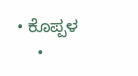• ಕೊಪ್ಪಳ
    •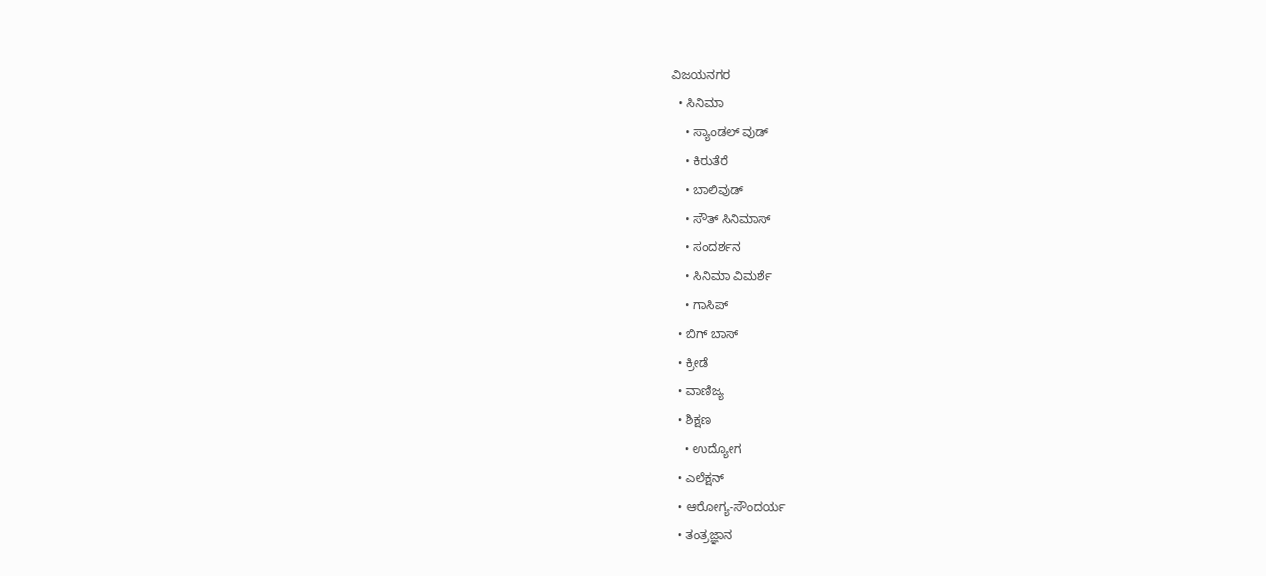ವಿಜಯನಗರ
  • ಸಿನಿಮಾ
    • ಸ್ಯಾಂಡಲ್ ವುಡ್
    • ಕಿರುತೆರೆ
    • ಬಾಲಿವುಡ್
    • ಸೌತ್ ಸಿನಿಮಾಸ್
    • ಸಂದರ್ಶನ
    • ಸಿನಿಮಾ ವಿಮರ್ಶೆ
    • ಗಾಸಿಪ್
  • ಬಿಗ್ ಬಾಸ್
  • ಕ್ರೀಡೆ
  • ವಾಣಿಜ್ಯ
  • ಶಿಕ್ಷಣ
    • ಉದ್ಯೋಗ
  • ಎಲೆಕ್ಷನ್
  • ಆರೋಗ್ಯ-ಸೌಂದರ್ಯ
  • ತಂತ್ರಜ್ಞಾನ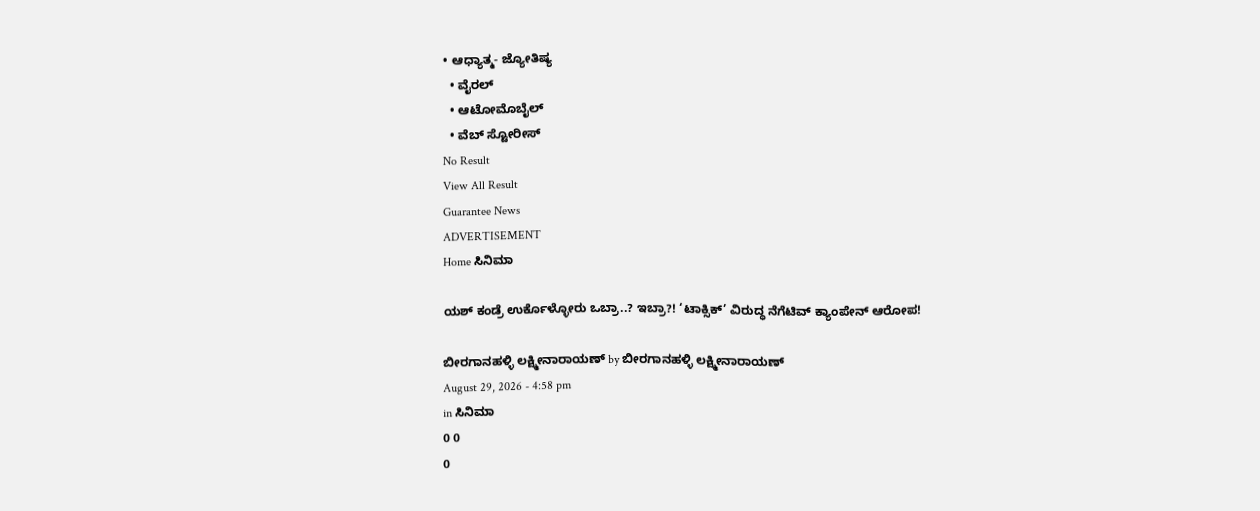• ಆಧ್ಯಾತ್ಮ- ಜ್ಯೋತಿಷ್ಯ
  • ವೈರಲ್
  • ಆಟೋಮೊಬೈಲ್
  • ವೆಬ್ ಸ್ಟೋರೀಸ್
No Result
View All Result
Guarantee News
ADVERTISEMENT
Home ಸಿನಿಮಾ

ಯಶ್‌ ಕಂಡ್ರೆ ಉರ್ಕೊಳ್ಳೋರು ಒಬ್ರಾ..? ಇಬ್ರಾ?! ‘ಟಾಕ್ಸಿಕ್’ ವಿರುದ್ಧ ನೆಗೆಟಿವ್ ಕ್ಯಾಂಪೇನ್ ಆರೋಪ!

ಬೀರಗಾನಹಳ್ಳಿ ಲಕ್ಷ್ಮೀನಾರಾಯಣ್ by ಬೀರಗಾನಹಳ್ಳಿ ಲಕ್ಷ್ಮೀನಾರಾಯಣ್
August 29, 2026 - 4:58 pm
in ಸಿನಿಮಾ
0 0
0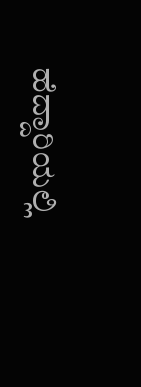ಹೆದ್ದಾರಿಯಲ್ಲಿ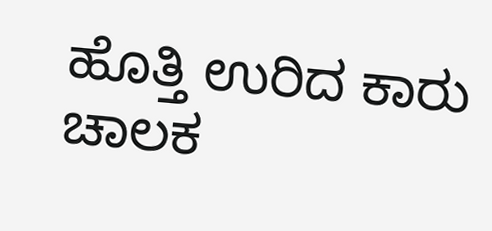ಹೊತ್ತಿ ಉರಿದ ಕಾರು ಚಾಲಕ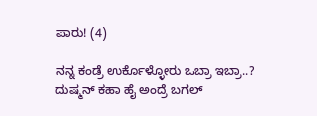ಪಾರು! (4)

ನನ್ನ ಕಂಡ್ರೆ ಉರ್ಕೊಳ್ಳೋರು ಒಬ್ರಾ ಇಬ್ರಾ..? ದುಷ್ಮನ್ ಕಹಾ ಹೈ ಅಂದ್ರೆ ಬಗಲ್‌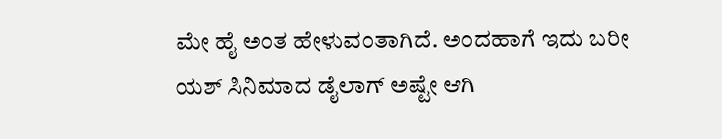ಮೇ ಹೈ ಅಂತ ಹೇಳುವಂತಾಗಿದೆ. ಅಂದಹಾಗೆ ಇದು ಬರೀ ಯಶ್ ಸಿನಿಮಾದ ಡೈಲಾಗ್ ಅಷ್ಟೇ ಆಗಿ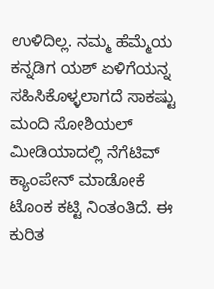ಉಳಿದಿಲ್ಲ. ನಮ್ಮ ಹೆಮ್ಮೆಯ ಕನ್ನಡಿಗ ಯಶ್ ಏಳಿಗೆಯನ್ನ ಸಹಿಸಿಕೊಳ್ಳಲಾಗದೆ ಸಾಕಷ್ಟು ಮಂದಿ ಸೋಶಿಯಲ್ ಮೀಡಿಯಾದಲ್ಲಿ ನೆಗೆಟಿವ್ ಕ್ಯಾಂಪೇನ್ ಮಾಡೋಕೆ ಟೊಂಕ ಕಟ್ಟಿ ನಿಂತಂತಿದೆ. ಈ ಕುರಿತ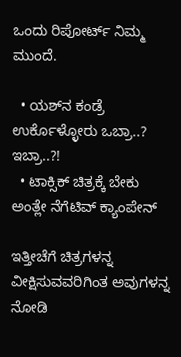ಒಂದು ರಿಪೋರ್ಟ್ ನಿಮ್ಮ ಮುಂದೆ.

  • ಯಶ್‌‌ನ ಕಂಡ್ರೆ ಉರ್ಕೊಳ್ಳೋರು ಒಬ್ರಾ..? ಇಬ್ರಾ..?!
  • ಟಾಕ್ಸಿಕ್‌ ಚಿತ್ರಕ್ಕೆ ಬೇಕು ಅಂತ್ಲೇ ನೆಗೆಟಿವ್ ಕ್ಯಾಂಪೇನ್

ಇತ್ತೀಚೆಗೆ ಚಿತ್ರಗಳನ್ನ ವೀಕ್ಷಿಸುವವರಿಗಿಂತ ಅವುಗಳನ್ನ ನೋಡಿ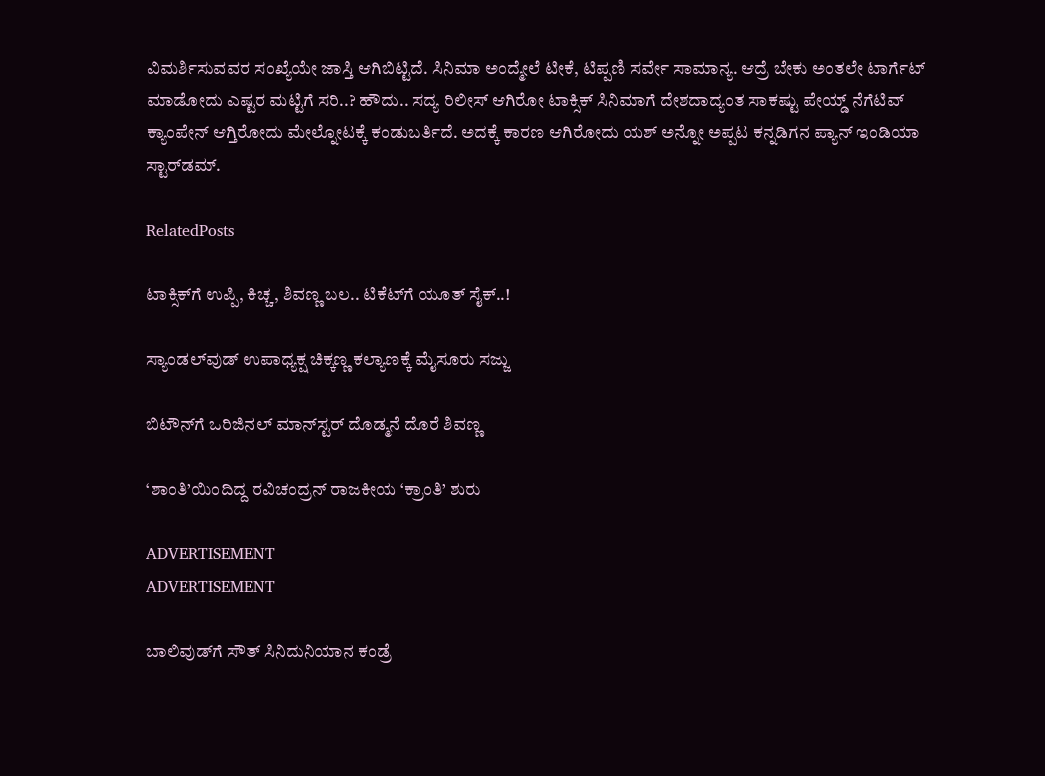ವಿಮರ್ಶಿಸುವವರ ಸಂಖ್ಯೆಯೇ ಜಾಸ್ತಿ ಆಗಿಬಿಟ್ಟಿದೆ. ಸಿನಿಮಾ ಅಂದ್ಮೇಲೆ ಟೀಕೆ, ಟಿಪ್ಪಣಿ ಸರ್ವೇ ಸಾಮಾನ್ಯ. ಆದ್ರೆ ಬೇಕು ಅಂತಲೇ ಟಾರ್ಗೆಟ್ ಮಾಡೋದು ಎಷ್ಟರ ಮಟ್ಟಿಗೆ ಸರಿ..? ಹೌದು.. ಸದ್ಯ ರಿಲೀಸ್ ಆಗಿರೋ ಟಾಕ್ಸಿಕ್ ಸಿನಿಮಾಗೆ ದೇಶದಾದ್ಯಂತ ಸಾಕಷ್ಟು ಪೇಯ್ಡ್ ನೆಗೆಟಿವ್ ಕ್ಯಾಂಪೇನ್ ಆಗ್ತಿರೋದು ಮೇಲ್ನೋಟಕ್ಕೆ ಕಂಡುಬರ್ತಿದೆ. ಅದಕ್ಕೆ ಕಾರಣ ಆಗಿರೋದು ಯಶ್ ಅನ್ನೋ ಅಪ್ಪಟ ಕನ್ನಡಿಗನ ಪ್ಯಾನ್ ಇಂಡಿಯಾ ಸ್ಟಾರ್‌ಡಮ್.

RelatedPosts

ಟಾಕ್ಸಿಕ್‌ಗೆ ಉಪ್ಪಿ, ಕಿಚ್ಚ, ಶಿವಣ್ಣ ಬಲ.. ಟಿಕೆಟ್‌ಗೆ ಯೂತ್ ಸೈಕ್..!

ಸ್ಯಾಂಡಲ್‌ವುಡ್‌ ಉಪಾಧ್ಯಕ್ಷ ಚಿಕ್ಕಣ್ಣ ಕಲ್ಯಾಣಕ್ಕೆ ಮೈಸೂರು ಸಜ್ಜು

ಬಿಟೌನ್‌ಗೆ ಒರಿಜಿನಲ್ ಮಾನ್‌ಸ್ಟರ್ ದೊಡ್ಮನೆ ದೊರೆ ಶಿವಣ್ಣ

‘ಶಾಂತಿ’ಯಿಂದಿದ್ದ ರವಿಚಂದ್ರನ್ ರಾಜಕೀಯ ‘ಕ್ರಾಂತಿ’ ಶುರು

ADVERTISEMENT
ADVERTISEMENT

ಬಾಲಿವುಡ್‌ಗೆ ಸೌತ್ ಸಿನಿದುನಿಯಾನ ಕಂಡ್ರೆ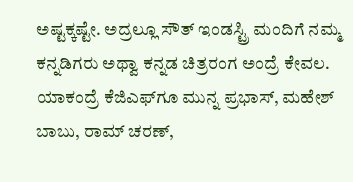ಅಷ್ಟಕ್ಕಷ್ಟೇ. ಅದ್ರಲ್ಲೂ ಸೌತ್ ಇಂಡಸ್ಟ್ರಿ ಮಂದಿಗೆ ನಮ್ಮ ಕನ್ನಡಿಗರು ಅಥ್ವಾ ಕನ್ನಡ ಚಿತ್ರರಂಗ ಅಂದ್ರೆ ಕೇವಲ. ಯಾಕಂದ್ರೆ ಕೆಜಿಎಫ್‌ಗೂ ಮುನ್ನ ಪ್ರಭಾಸ್, ಮಹೇಶ್ ಬಾಬು, ರಾಮ್ ಚರಣ್,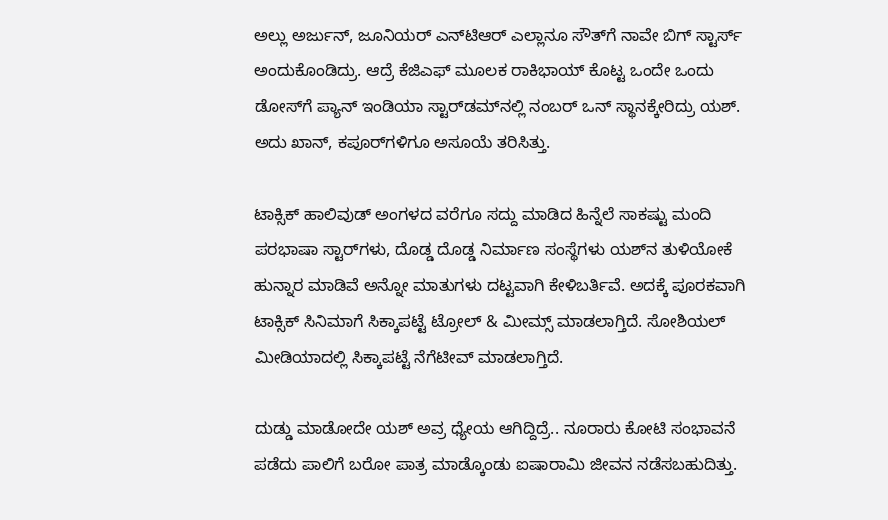ಅಲ್ಲು ಅರ್ಜುನ್, ಜೂನಿಯರ್ ಎನ್‌ಟಿಆರ್ ಎಲ್ಲಾನೂ ಸೌತ್‌ಗೆ ನಾವೇ ಬಿಗ್ ಸ್ಟಾರ್ಸ್ ಅಂದುಕೊಂಡಿದ್ರು. ಆದ್ರೆ ಕೆಜಿಎಫ್ ಮೂಲಕ ರಾಕಿಭಾಯ್ ಕೊಟ್ಟ ಒಂದೇ ಒಂದು ಡೋಸ್‌ಗೆ ಪ್ಯಾನ್ ಇಂಡಿಯಾ ಸ್ಟಾರ್‌ಡಮ್‌‌ನಲ್ಲಿ ನಂಬರ್ ಒನ್ ಸ್ಥಾನಕ್ಕೇರಿದ್ರು ಯಶ್. ಅದು ಖಾನ್, ಕಪೂರ್‌‌ಗಳಿಗೂ ಅಸೂಯೆ ತರಿಸಿತ್ತು.

ಟಾಕ್ಸಿಕ್ ಹಾಲಿವುಡ್ ಅಂಗಳದ ವರೆಗೂ ಸದ್ದು ಮಾಡಿದ ಹಿನ್ನೆಲೆ ಸಾಕಷ್ಟು ಮಂದಿ ಪರಭಾಷಾ ಸ್ಟಾರ್‌ಗಳು, ದೊಡ್ಡ ದೊಡ್ಡ ನಿರ್ಮಾಣ ಸಂಸ್ಥೆಗಳು ಯಶ್‌‌ನ ತುಳಿಯೋಕೆ ಹುನ್ನಾರ ಮಾಡಿವೆ ಅನ್ನೋ ಮಾತುಗಳು ದಟ್ಟವಾಗಿ ಕೇಳಿಬರ್ತಿವೆ. ಅದಕ್ಕೆ ಪೂರಕವಾಗಿ ಟಾಕ್ಸಿಕ್ ಸಿನಿಮಾಗೆ ಸಿಕ್ಕಾಪಟ್ಟೆ ಟ್ರೋಲ್ & ಮೀಮ್ಸ್ ಮಾಡಲಾಗ್ತಿದೆ. ಸೋಶಿಯಲ್ ಮೀಡಿಯಾದಲ್ಲಿ ಸಿಕ್ಕಾಪಟ್ಟೆ ನೆಗೆಟೀವ್ ಮಾಡಲಾಗ್ತಿದೆ.

ದುಡ್ಡು ಮಾಡೋದೇ ಯಶ್ ಅವ್ರ ಧ್ಯೇಯ ಆಗಿದ್ದಿದ್ರೆ.. ನೂರಾರು ಕೋಟಿ ಸಂಭಾವನೆ ಪಡೆದು ಪಾಲಿಗೆ ಬರೋ ಪಾತ್ರ ಮಾಡ್ಕೊಂಡು ಐಷಾರಾಮಿ ಜೀವನ ನಡೆಸಬಹುದಿತ್ತು.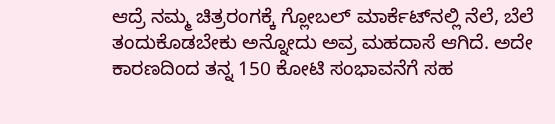ಆದ್ರೆ ನಮ್ಮ ಚಿತ್ರರಂಗಕ್ಕೆ ಗ್ಲೋಬಲ್ ಮಾರ್ಕೆಟ್‌‌ನಲ್ಲಿ ನೆಲೆ, ಬೆಲೆ ತಂದುಕೊಡಬೇಕು ಅನ್ನೋದು ಅವ್ರ ಮಹದಾಸೆ ಆಗಿದೆ. ಅದೇ ಕಾರಣದಿಂದ ತನ್ನ 150 ಕೋಟಿ ಸಂಭಾವನೆಗೆ ಸಹ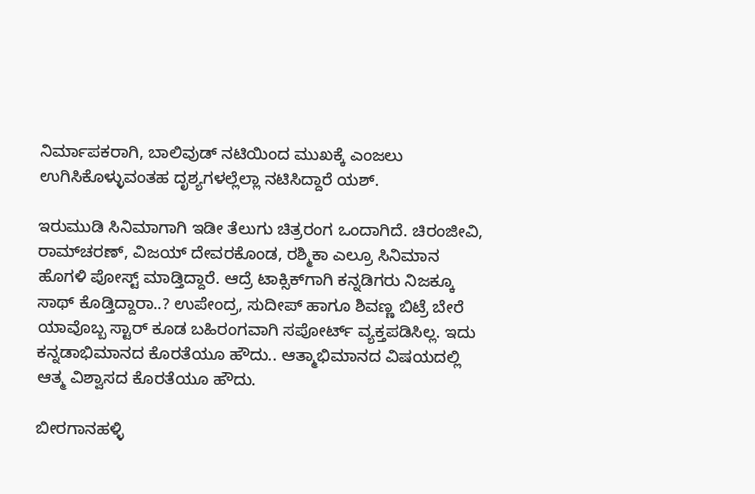ನಿರ್ಮಾಪಕರಾಗಿ, ಬಾಲಿವುಡ್ ನಟಿಯಿಂದ ಮುಖಕ್ಕೆ ಎಂಜಲು ಉಗಿಸಿಕೊಳ್ಳುವಂತಹ ದೃಶ್ಯಗಳಲ್ಲೆಲ್ಲಾ ನಟಿಸಿದ್ದಾರೆ ಯಶ್.

ಇರುಮುಡಿ ಸಿನಿಮಾಗಾಗಿ ಇಡೀ ತೆಲುಗು ಚಿತ್ರರಂಗ ಒಂದಾಗಿದೆ. ಚಿರಂಜೀವಿ, ರಾಮ್‌ಚರಣ್, ವಿಜಯ್ ದೇವರಕೊಂಡ, ರಶ್ಮಿಕಾ ಎಲ್ರೂ ಸಿನಿಮಾನ ಹೊಗಳಿ ಪೋಸ್ಟ್ ಮಾಡ್ತಿದ್ದಾರೆ. ಆದ್ರೆ ಟಾಕ್ಸಿಕ್‌‌ಗಾಗಿ ಕನ್ನಡಿಗರು ನಿಜಕ್ಕೂ ಸಾಥ್ ಕೊಡ್ತಿದ್ದಾರಾ..? ಉಪೇಂದ್ರ, ಸುದೀಪ್ ಹಾಗೂ ಶಿವಣ್ಣ ಬಿಟ್ರೆ ಬೇರೆ ಯಾವೊಬ್ಬ ಸ್ಟಾರ್ ಕೂಡ ಬಹಿರಂಗವಾಗಿ ಸಪೋರ್ಟ್ ವ್ಯಕ್ತಪಡಿಸಿಲ್ಲ. ಇದು ಕನ್ನಡಾಭಿಮಾನದ ಕೊರತೆಯೂ ಹೌದು.. ಆತ್ಮಾಭಿಮಾನದ ವಿಷಯದಲ್ಲಿ ಆತ್ಮ ವಿಶ್ವಾಸದ ಕೊರತೆಯೂ ಹೌದು.

ಬೀರಗಾನಹಳ್ಳಿ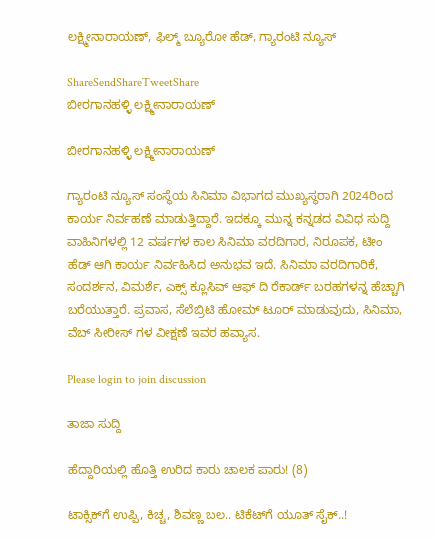ಲಕ್ಷ್ಮೀನಾರಾಯಣ್, ಫಿಲ್ಮ್ ಬ್ಯೂರೋ ಹೆಡ್, ಗ್ಯಾರಂಟಿ ನ್ಯೂಸ್

ShareSendShareTweetShare
ಬೀರಗಾನಹಳ್ಳಿ ಲಕ್ಷ್ಮೀನಾರಾಯಣ್

ಬೀರಗಾನಹಳ್ಳಿ ಲಕ್ಷ್ಮೀನಾರಾಯಣ್

ಗ್ಯಾರಂಟಿ ನ್ಯೂಸ್ ಸಂಸ್ಥೆಯ ಸಿನಿಮಾ ವಿಭಾಗದ ಮುಖ್ಯಸ್ಥರಾಗಿ 2024ರಿಂದ ಕಾರ್ಯ ನಿರ್ವಹಣೆ ಮಾಡುತ್ತಿದ್ದಾರೆ. ಇದಕ್ಕೂ ಮುನ್ನ ಕನ್ನಡದ ವಿವಿಧ ಸುದ್ದಿ ವಾಹಿನಿಗಳಲ್ಲಿ 12 ವರ್ಷಗಳ ಕಾಲ ಸಿನಿಮಾ ವರದಿಗಾರ, ನಿರೂಪಕ, ಟೀಂ ಹೆಡ್ ಆಗಿ ಕಾರ್ಯ ನಿರ್ವಹಿಸಿದ ಅನುಭವ ಇದೆ. ಸಿನಿಮಾ ವರದಿಗಾರಿಕೆ, ಸಂದರ್ಶನ, ವಿಮರ್ಶೆ, ಎಕ್ಸ್ ಕ್ಲೂಸಿವ್ ಆಫ್ ದಿ ರೆಕಾರ್ಡ್ ಬರಹಗಳನ್ನ ಹೆಚ್ಚಾಗಿ ಬರೆಯುತ್ತಾರೆ. ಪ್ರವಾಸ, ಸೆಲೆಬ್ರಿಟಿ ಹೋಮ್ ಟೂರ್ ಮಾಡುವುದು, ಸಿನಿಮಾ, ವೆಬ್ ಸೀರೀಸ್ ಗಳ ವೀಕ್ಷಣೆ ಇವರ ಹವ್ಯಾಸ.

Please login to join discussion

ತಾಜಾ ಸುದ್ದಿ

ಹೆದ್ದಾರಿಯಲ್ಲಿ ಹೊತ್ತಿ ಉರಿದ ಕಾರು ಚಾಲಕ ಪಾರು! (8)

ಟಾಕ್ಸಿಕ್‌ಗೆ ಉಪ್ಪಿ, ಕಿಚ್ಚ, ಶಿವಣ್ಣ ಬಲ.. ಟಿಕೆಟ್‌ಗೆ ಯೂತ್ ಸೈಕ್..!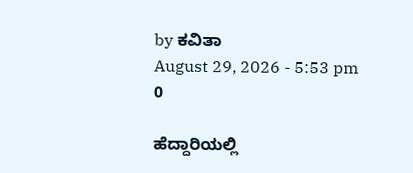by ಕವಿತಾ
August 29, 2026 - 5:53 pm
0

ಹೆದ್ದಾರಿಯಲ್ಲಿ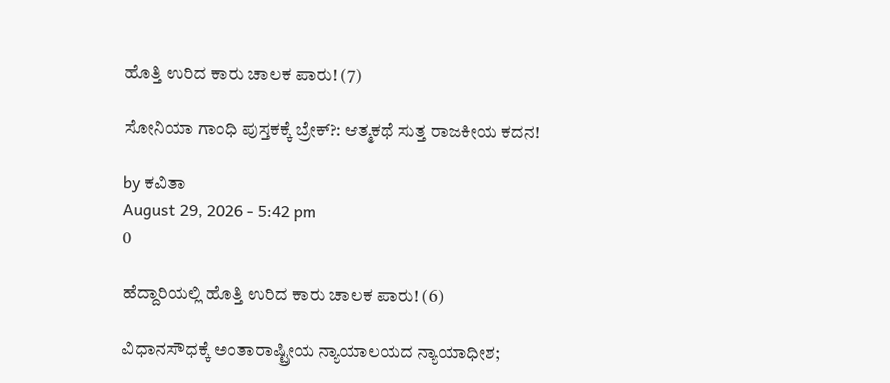ಹೊತ್ತಿ ಉರಿದ ಕಾರು ಚಾಲಕ ಪಾರು! (7)

ಸೋನಿಯಾ ಗಾಂಧಿ ಪುಸ್ತಕಕ್ಕೆ ಬ್ರೇಕ್‌?: ಆತ್ಮಕಥೆ ಸುತ್ತ ರಾಜಕೀಯ ಕದನ!

by ಕವಿತಾ
August 29, 2026 - 5:42 pm
0

ಹೆದ್ದಾರಿಯಲ್ಲಿ ಹೊತ್ತಿ ಉರಿದ ಕಾರು ಚಾಲಕ ಪಾರು! (6)

ವಿಧಾನಸೌಧಕ್ಕೆ ಅಂತಾರಾಷ್ಟ್ರೀಯ ನ್ಯಾಯಾಲಯದ ನ್ಯಾಯಾಧೀಶ;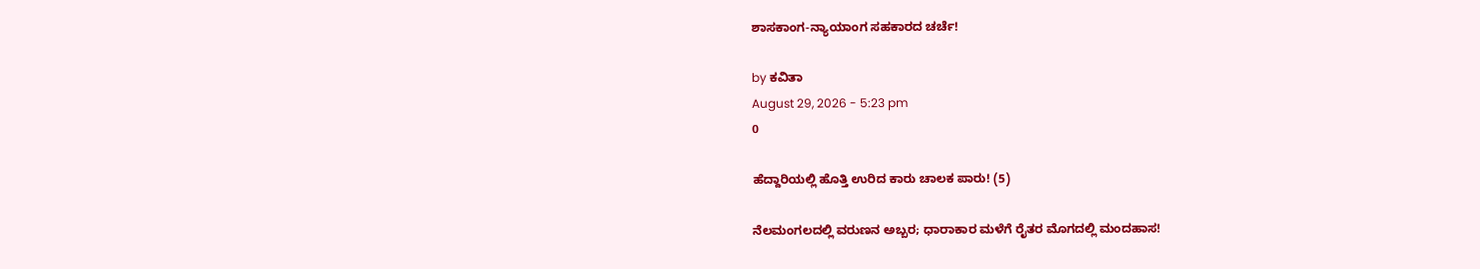ಶಾಸಕಾಂಗ-ನ್ಯಾಯಾಂಗ ಸಹಕಾರದ ಚರ್ಚೆ!

by ಕವಿತಾ
August 29, 2026 - 5:23 pm
0

ಹೆದ್ದಾರಿಯಲ್ಲಿ ಹೊತ್ತಿ ಉರಿದ ಕಾರು ಚಾಲಕ ಪಾರು! (5)

ನೆಲಮಂಗಲದಲ್ಲಿ ವರುಣನ ಅಬ್ಬರ; ಧಾರಾಕಾರ ಮಳೆಗೆ ರೈತರ ಮೊಗದಲ್ಲಿ ಮಂದಹಾಸ!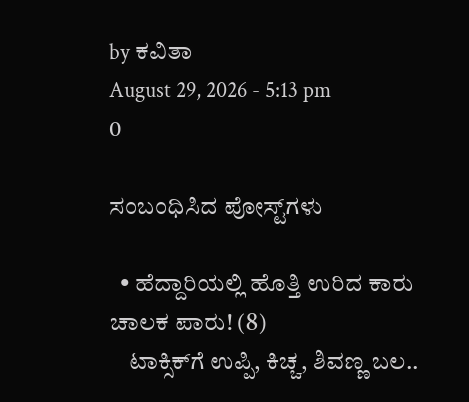by ಕವಿತಾ
August 29, 2026 - 5:13 pm
0

ಸಂಬಂಧಿಸಿದ ಪೋಸ್ಟ್‌ಗಳು

  • ಹೆದ್ದಾರಿಯಲ್ಲಿ ಹೊತ್ತಿ ಉರಿದ ಕಾರು ಚಾಲಕ ಪಾರು! (8)
    ಟಾಕ್ಸಿಕ್‌ಗೆ ಉಪ್ಪಿ, ಕಿಚ್ಚ, ಶಿವಣ್ಣ ಬಲ..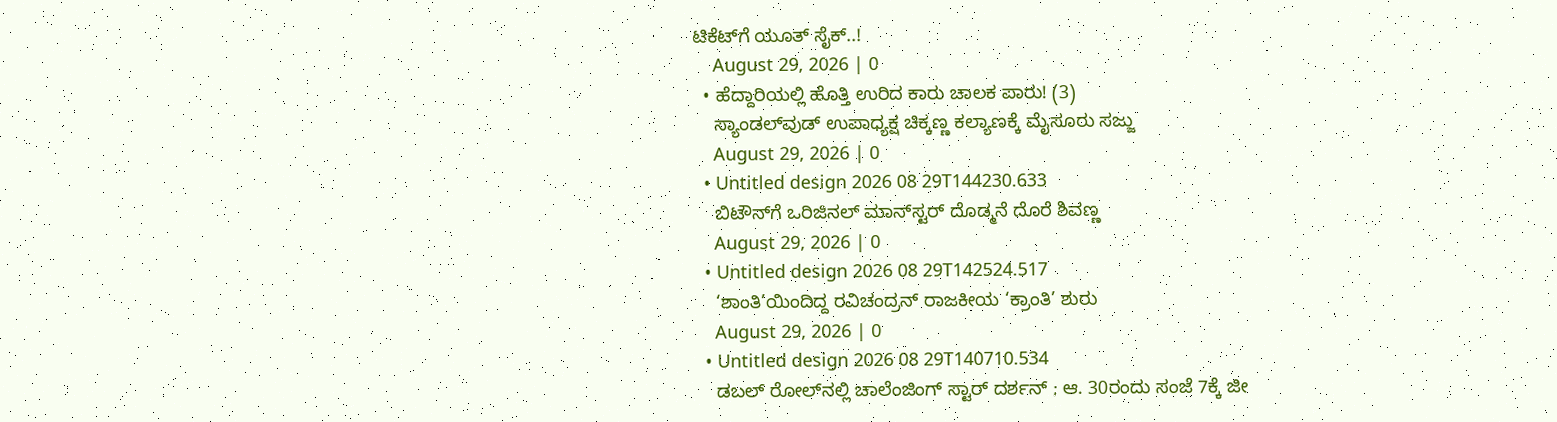ಟಿಕೆಟ್‌ಗೆ ಯೂತ್ ಸೈಕ್..!
    August 29, 2026 | 0
  • ಹೆದ್ದಾರಿಯಲ್ಲಿ ಹೊತ್ತಿ ಉರಿದ ಕಾರು ಚಾಲಕ ಪಾರು! (3)
    ಸ್ಯಾಂಡಲ್‌ವುಡ್‌ ಉಪಾಧ್ಯಕ್ಷ ಚಿಕ್ಕಣ್ಣ ಕಲ್ಯಾಣಕ್ಕೆ ಮೈಸೂರು ಸಜ್ಜು
    August 29, 2026 | 0
  • Untitled design 2026 08 29T144230.633
    ಬಿಟೌನ್‌ಗೆ ಒರಿಜಿನಲ್ ಮಾನ್‌ಸ್ಟರ್ ದೊಡ್ಮನೆ ದೊರೆ ಶಿವಣ್ಣ
    August 29, 2026 | 0
  • Untitled design 2026 08 29T142524.517
    ‘ಶಾಂತಿ’ಯಿಂದಿದ್ದ ರವಿಚಂದ್ರನ್ ರಾಜಕೀಯ ‘ಕ್ರಾಂತಿ’ ಶುರು
    August 29, 2026 | 0
  • Untitled design 2026 08 29T140710.534
    ಡಬಲ್ ರೋಲ್‌ನಲ್ಲಿ ಚಾಲೆಂಜಿಂಗ್ ಸ್ಟಾರ್ ದರ್ಶನ್ ; ಆ. 30ರಂದು ಸಂಜೆ 7ಕ್ಕೆ ಜೀ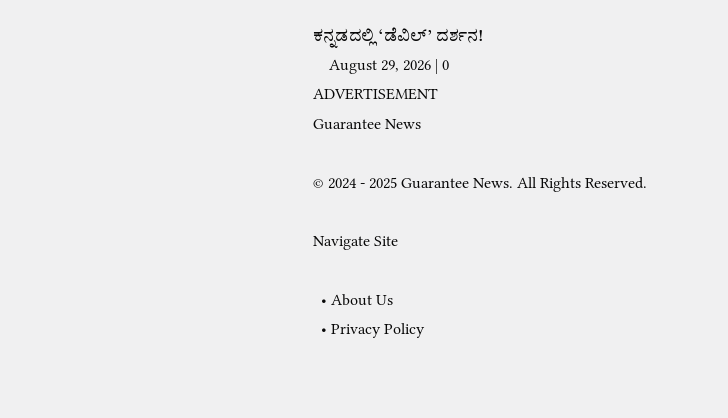ಕನ್ನಡದಲ್ಲಿ ‘ಡೆವಿಲ್’ ದರ್ಶನ!
    August 29, 2026 | 0
ADVERTISEMENT
Guarantee News

© 2024 - 2025 Guarantee News. All Rights Reserved.

Navigate Site

  • About Us
  • Privacy Policy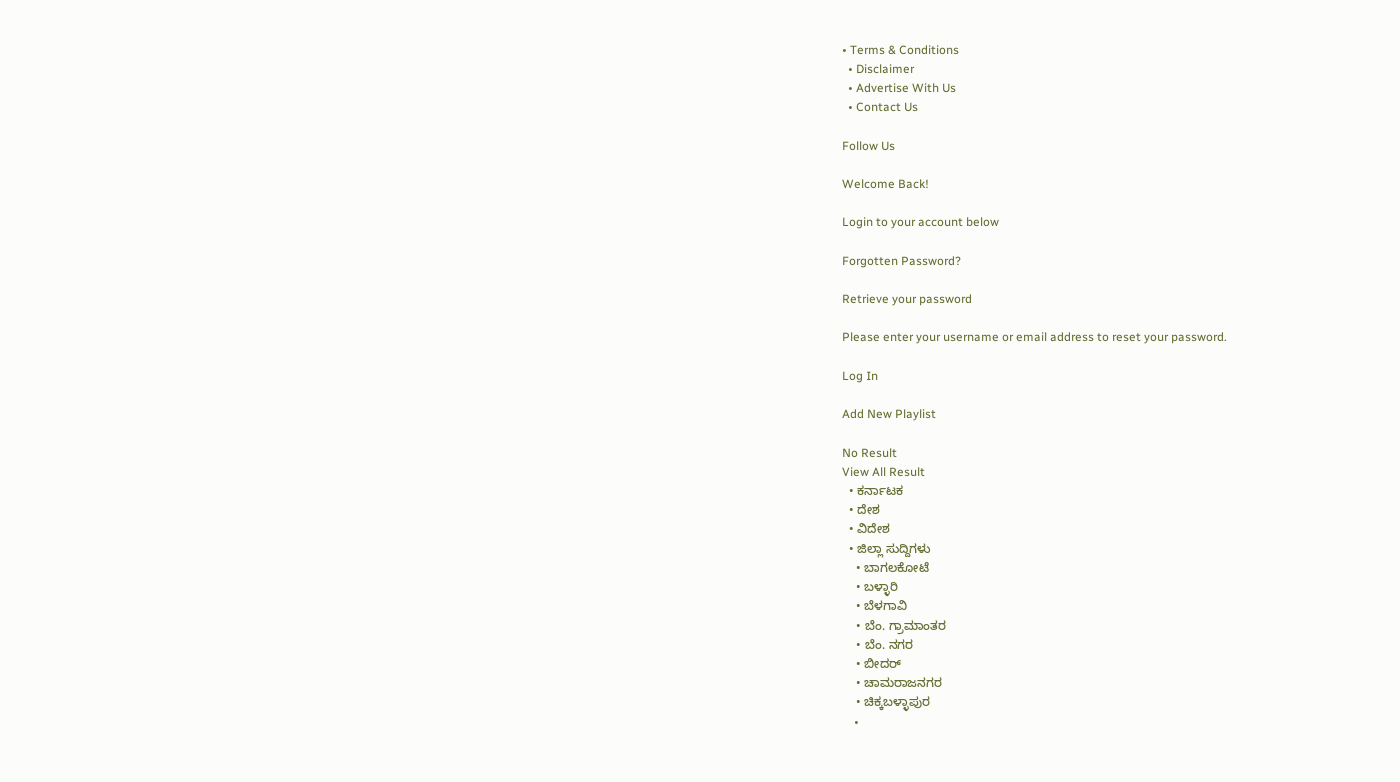• Terms & Conditions
  • Disclaimer
  • Advertise With Us
  • Contact Us

Follow Us

Welcome Back!

Login to your account below

Forgotten Password?

Retrieve your password

Please enter your username or email address to reset your password.

Log In

Add New Playlist

No Result
View All Result
  • ಕರ್ನಾಟಕ
  • ದೇಶ
  • ವಿದೇಶ
  • ಜಿಲ್ಲಾ ಸುದ್ದಿಗಳು
    • ಬಾಗಲಕೋಟೆ
    • ಬಳ್ಳಾರಿ
    • ಬೆಳಗಾವಿ
    • ಬೆಂ. ಗ್ರಾಮಾಂತರ
    • ಬೆಂ. ನಗರ
    • ಬೀದರ್
    • ಚಾಮರಾಜನಗರ
    • ಚಿಕ್ಕಬಳ್ಳಾಪುರ
    •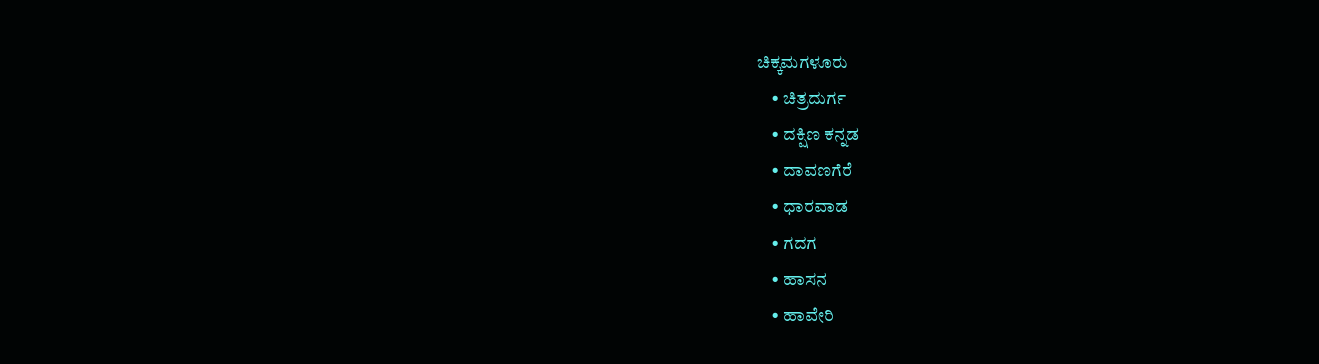ಚಿಕ್ಕಮಗಳೂರು
    • ಚಿತ್ರದುರ್ಗ
    • ದಕ್ಷಿಣ ಕನ್ನಡ
    • ದಾವಣಗೆರೆ
    • ಧಾರವಾಡ
    • ಗದಗ
    • ಹಾಸನ
    • ಹಾವೇರಿ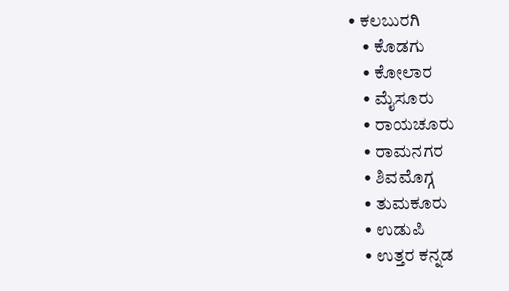• ಕಲಬುರಗಿ
    • ಕೊಡಗು
    • ಕೋಲಾರ
    • ಮೈಸೂರು
    • ರಾಯಚೂರು
    • ರಾಮನಗರ
    • ಶಿವಮೊಗ್ಗ
    • ತುಮಕೂರು
    • ಉಡುಪಿ
    • ಉತ್ತರ ಕನ್ನಡ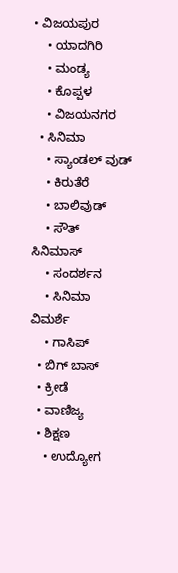• ವಿಜಯಪುರ
    • ಯಾದಗಿರಿ
    • ಮಂಡ್ಯ
    • ಕೊಪ್ಪಳ
    • ವಿಜಯನಗರ
  • ಸಿನಿಮಾ
    • ಸ್ಯಾಂಡಲ್ ವುಡ್
    • ಕಿರುತೆರೆ
    • ಬಾಲಿವುಡ್
    • ಸೌತ್ ಸಿನಿಮಾಸ್
    • ಸಂದರ್ಶನ
    • ಸಿನಿಮಾ ವಿಮರ್ಶೆ
    • ಗಾಸಿಪ್
  • ಬಿಗ್ ಬಾಸ್
  • ಕ್ರೀಡೆ
  • ವಾಣಿಜ್ಯ
  • ಶಿಕ್ಷಣ
    • ಉದ್ಯೋಗ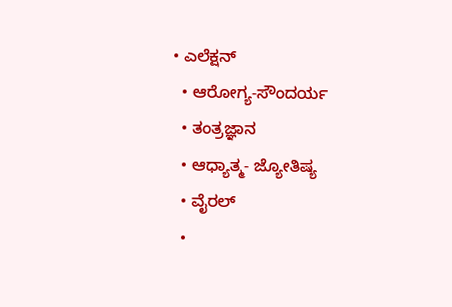• ಎಲೆಕ್ಷನ್
  • ಆರೋಗ್ಯ-ಸೌಂದರ್ಯ
  • ತಂತ್ರಜ್ಞಾನ
  • ಆಧ್ಯಾತ್ಮ- ಜ್ಯೋತಿಷ್ಯ
  • ವೈರಲ್
  •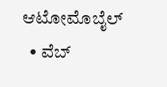ಆಟೋಮೊಬೈಲ್
  • ವೆಬ್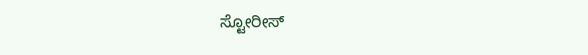ಸ್ಟೋರೀಸ್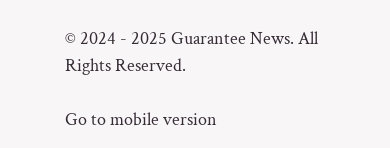© 2024 - 2025 Guarantee News. All Rights Reserved.

Go to mobile version